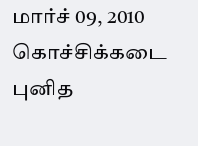மார்ச் 09, 2010 கொச்சிக்கடை புனித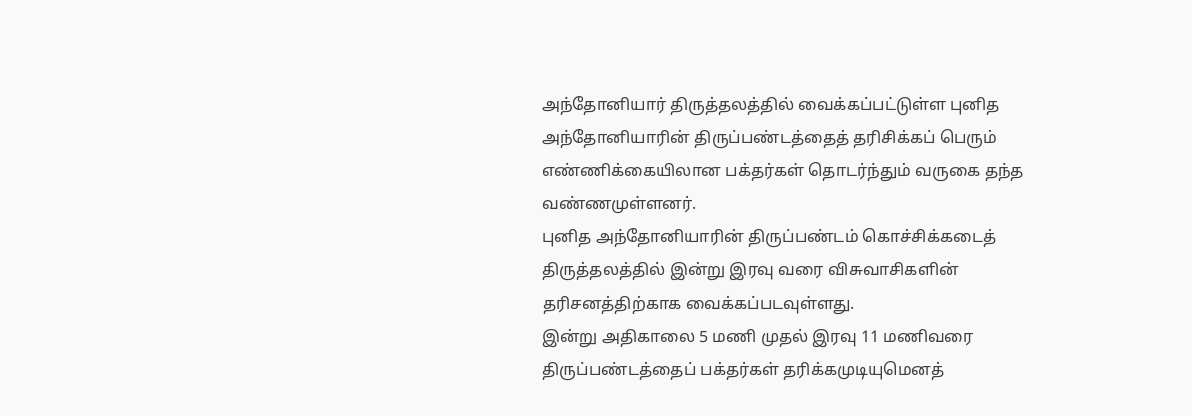அந்தோனியார் திருத்தலத்தில் வைக்கப்பட்டுள்ள புனித அந்தோனியாரின் திருப்பண்டத்தைத் தரிசிக்கப் பெரும் எண்ணிக்கையிலான பக்தர்கள் தொடர்ந்தும் வருகை தந்த வண்ணமுள்ளனர்.
புனித அந்தோனியாரின் திருப்பண்டம் கொச்சிக்கடைத் திருத்தலத்தில் இன்று இரவு வரை விசுவாசிகளின் தரிசனத்திற்காக வைக்கப்படவுள்ளது.
இன்று அதிகாலை 5 மணி முதல் இரவு 11 மணிவரை திருப்பண்டத்தைப் பக்தர்கள் தரிக்கமுடியுமெனத்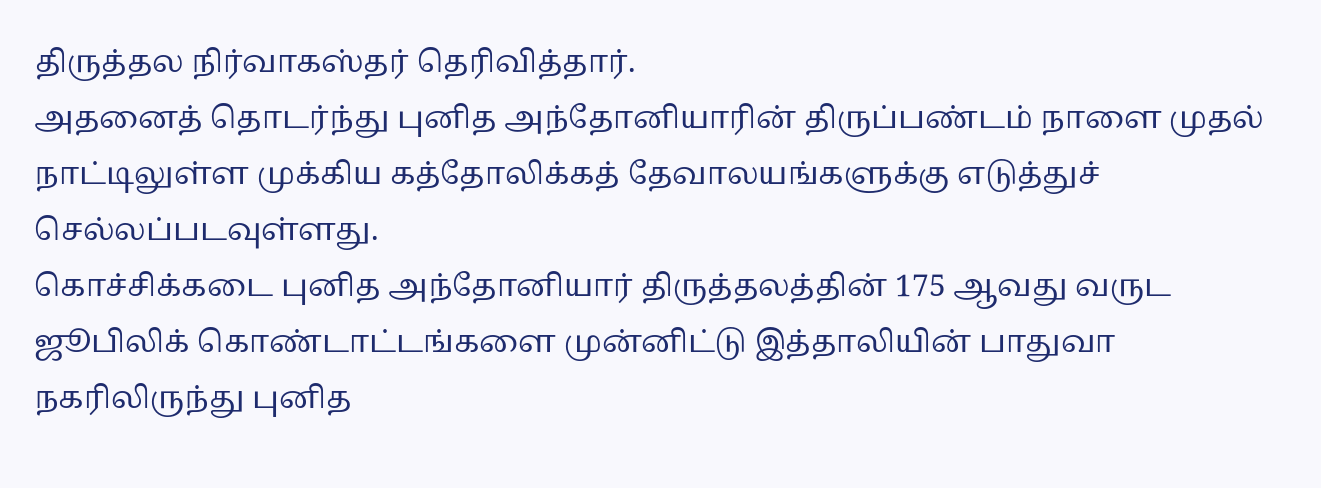திருத்தல நிர்வாகஸ்தர் தெரிவித்தார்.
அதனைத் தொடர்ந்து புனித அந்தோனியாரின் திருப்பண்டம் நாளை முதல் நாட்டிலுள்ள முக்கிய கத்தோலிக்கத் தேவாலயங்களுக்கு எடுத்துச் செல்லப்படவுள்ளது.
கொச்சிக்கடை புனித அந்தோனியார் திருத்தலத்தின் 175 ஆவது வருட ஜூபிலிக் கொண்டாட்டங்களை முன்னிட்டு இத்தாலியின் பாதுவா நகரிலிருந்து புனித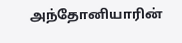அந்தோனியாரின்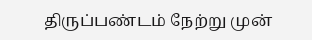திருப்பண்டம் நேற்று முன்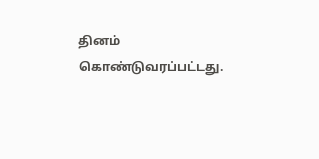தினம் கொண்டுவரப்பட்டது.